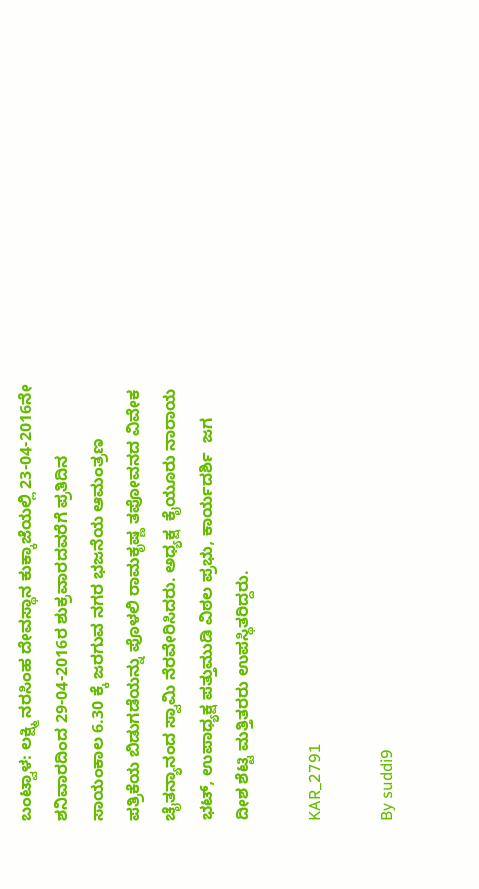ಬಂಟ್ವಾಳ: ಲಕ್ಷ್ಮಿ ನರಸಿಂಹ ದೇವಸ್ಥಾನ ಕುಕ್ಕಾಜೆಯಲ್ಲಿ 23-04-2016ನೇ ಶನಿವಾರದಿಂದ 29-04-2016ರ ಶುಕ್ರವಾರದವರೆಗೆ ಪ್ರತಿದಿನ ಸಾಯಂಕಾಲ 6.30 ಕ್ಕೆ ಜರಗುವ ನಗರ ಭಜನೆಯ ಆಮಂತ್ರಣ ಪತ್ರಿಕೆಯ ಬಿಡುಗಡೆಯನ್ನು ಪೊಳಲಿ ರಾಮಕೃಷ್ಣ ತಪೋವನದ ವಿವೇಕ ಚೈತನ್ಯಾನಂದ ಸ್ವಾಮಿ ನೆರವೇರಿಸಿದರು. ಅಧ್ಯಕ್ಷ  ಕೈಯೂರು ನಾರಾಯ ಭಟ್, ಉಪಾಧ್ಯಕ್ಷ ಪತ್ತುಮುಡಿ ವಿಠಲ ಪ್ರಭು, ಕಾರ್ಯದರ್ಶಿ  ಜಗ ದೀಶ ಶೆಟ್ಟಿ ಮತ್ತಿತರರು ಉಪಸ್ಥಿತರಿದ್ದರು.

KAR_2791

By suddi9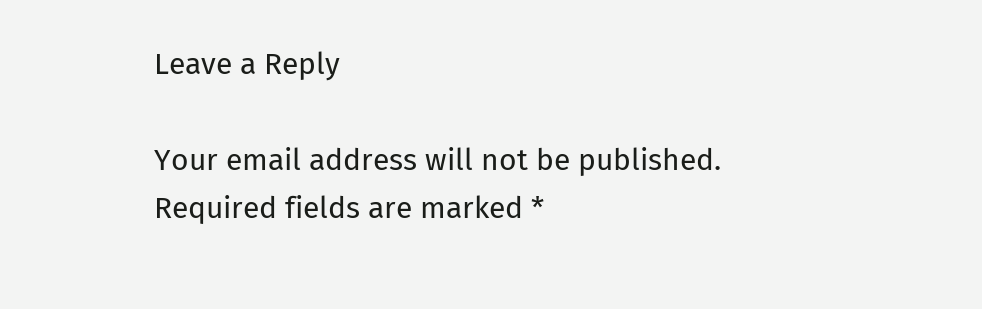Leave a Reply

Your email address will not be published. Required fields are marked *